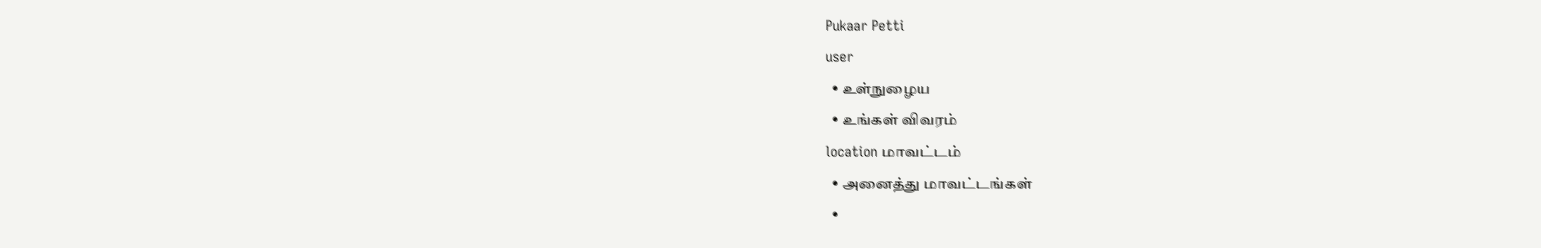Pukaar Petti
user
  • உள்நுழைய
  • உங்கள் விவரம்
location மாவட்டம்
  • அனைத்து மாவட்டங்கள்
  •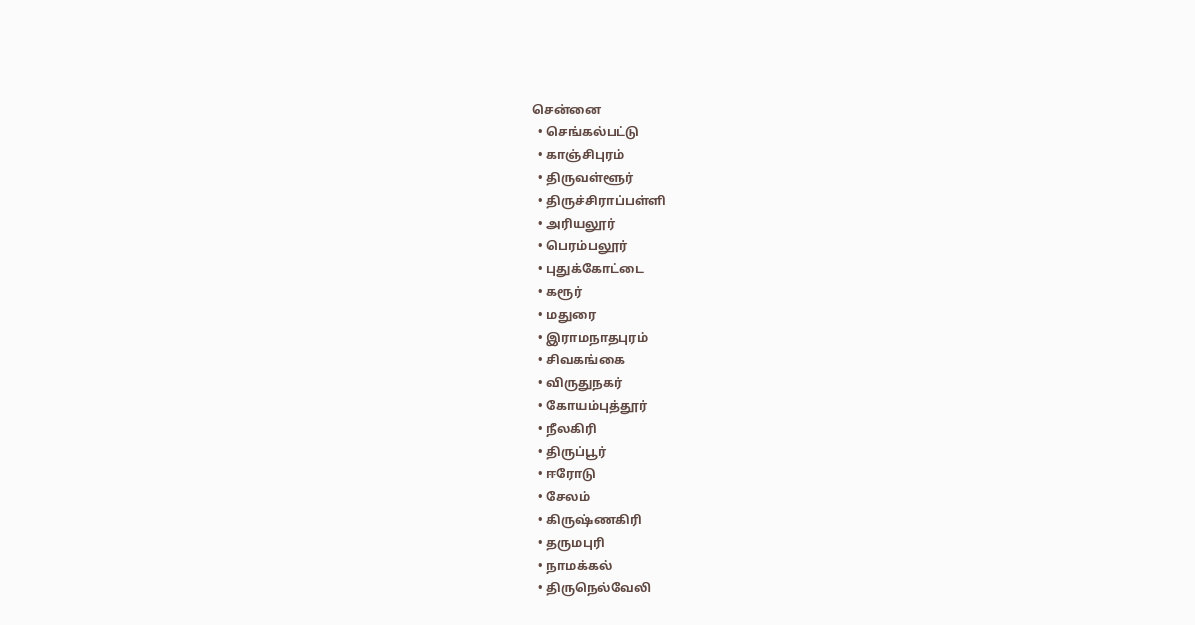சென்னை
  • செங்கல்பட்டு
  • காஞ்சிபுரம்
  • திருவள்ளூர்
  • திருச்சிராப்பள்ளி
  • அரியலூர்
  • பெரம்பலூர்
  • புதுக்கோட்டை
  • கரூர்
  • மதுரை
  • இராமநாதபுரம்
  • சிவகங்கை
  • விருதுநகர்
  • கோயம்புத்தூர்
  • நீலகிரி
  • திருப்பூர்
  • ஈரோடு
  • சேலம்
  • கிருஷ்ணகிரி
  • தருமபுரி
  • நாமக்கல்
  • திருநெல்வேலி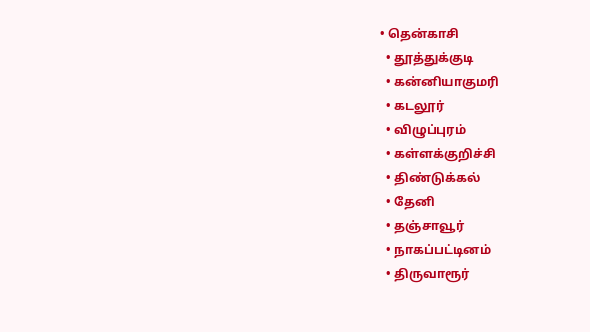• தென்காசி
  • தூத்துக்குடி
  • கன்னியாகுமரி
  • கடலூர்
  • விழுப்புரம்
  • கள்ளக்குறிச்சி
  • திண்டுக்கல்
  • தேனி
  • தஞ்சாவூர்
  • நாகப்பட்டினம்
  • திருவாரூர்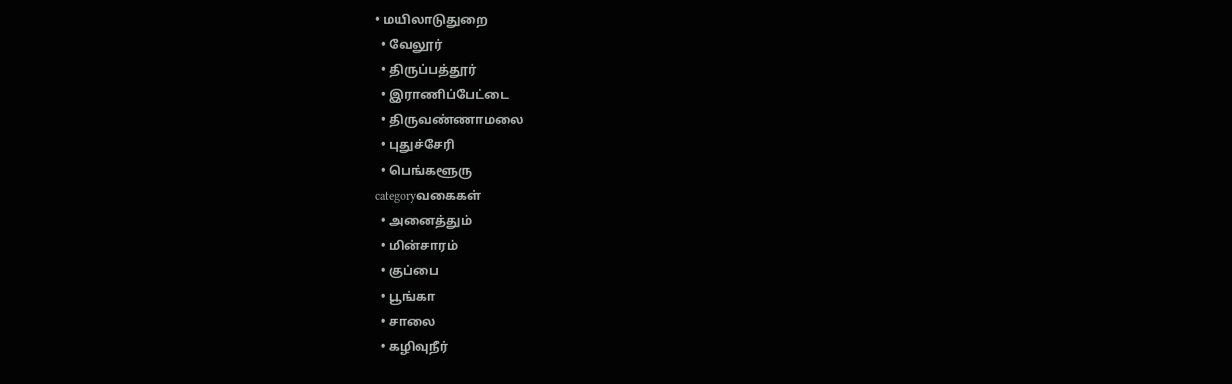• மயிலாடுதுறை
  • வேலூர்
  • திருப்பத்தூர்
  • இராணிப்பேட்டை
  • திருவண்ணாமலை
  • புதுச்சேரி
  • பெங்களூரு
categoryவகைகள்
  • அனைத்தும்
  • மின்சாரம்
  • குப்பை
  • பூங்கா
  • சாலை
  • கழிவுநீர்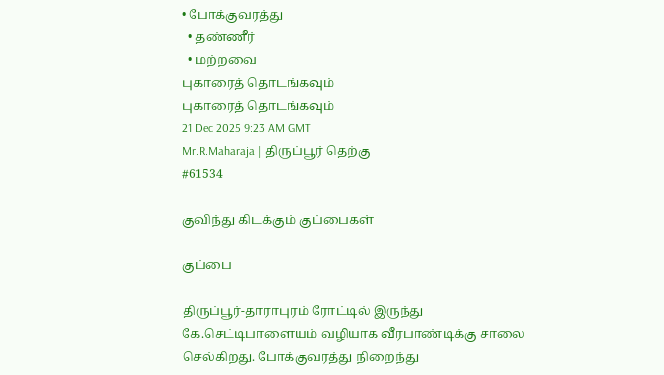• போக்குவரத்து
  • தண்ணீர்
  • மற்றவை
புகாரைத் தொடங்கவும்
புகாரைத் தொடங்கவும்
21 Dec 2025 9:23 AM GMT
Mr.R.Maharaja | திருப்பூர் தெற்கு
#61534

குவிந்து கிடக்கும் குப்பைகள்

குப்பை

திருப்பூர்-தாராபுரம் ரோட்டில் இருந்து கே.செட்டிபாளையம் வழியாக வீரபாண்டிக்கு சாலை செல்கிறது. போக்குவரத்து நிறைந்து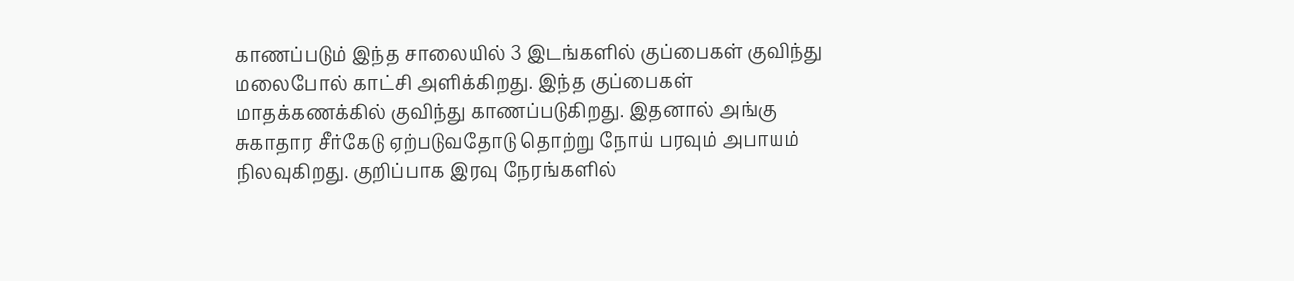காணப்படும் இந்த சாலையில் 3 இடங்களில் குப்பைகள் குவிந்து மலைபோல் காட்சி அளிக்கிறது. இந்த குப்பைகள் மாதக்கணக்கில் குவிந்து காணப்படுகிறது. இதனால் அங்கு சுகாதார சீர்கேடு ஏற்படுவதோடு தொற்று நோய் பரவும் அபாயம் நிலவுகிறது. குறிப்பாக இரவு நேரங்களில்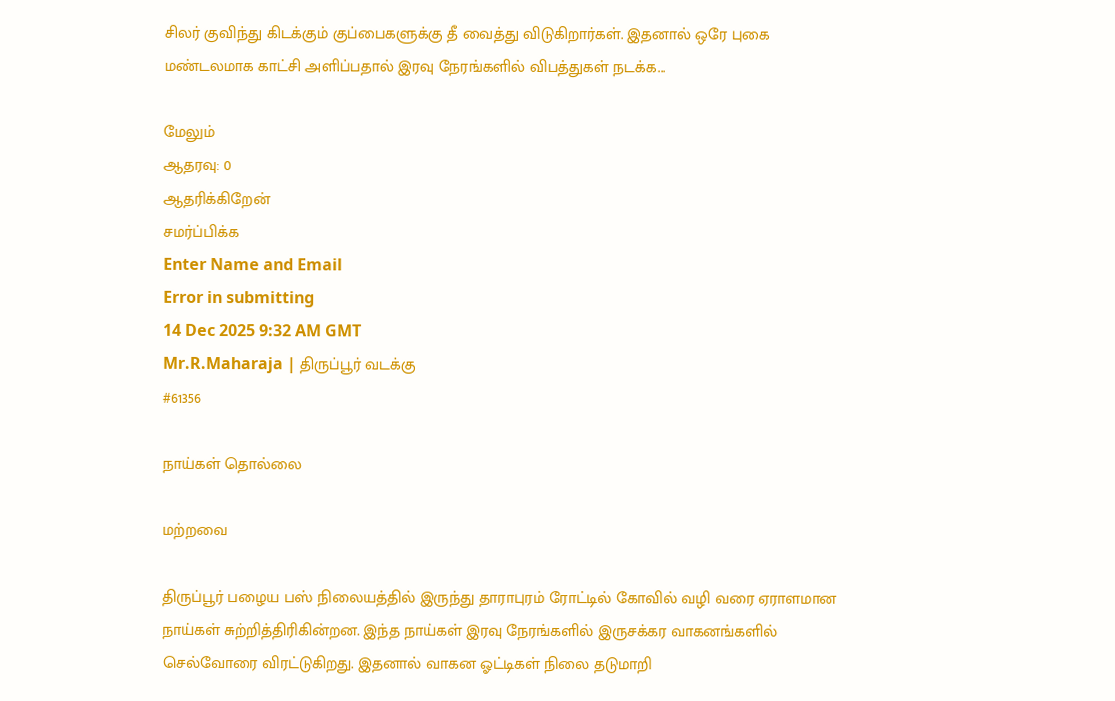சிலர் குவிந்து கிடக்கும் குப்பைகளுக்கு தீ வைத்து விடுகிறார்கள். இதனால் ஒரே புகை மண்டலமாக காட்சி அளிப்பதால் இரவு நேரங்களில் விபத்துகள் நடக்க...

மேலும்
ஆதரவு: 0
ஆதரிக்கிறேன்
சமர்ப்பிக்க
Enter Name and Email
Error in submitting
14 Dec 2025 9:32 AM GMT
Mr.R.Maharaja | திருப்பூர் வடக்கு
#61356

நாய்கள் தொல்லை

மற்றவை

திருப்பூர் பழைய பஸ் நிலையத்தில் இருந்து தாராபுரம் ரோட்டில் கோவில் வழி வரை ஏராளமான நாய்கள் சுற்றித்திரிகின்றன. இந்த நாய்கள் இரவு நேரங்களில் இருசக்கர வாகனங்களில் செல்வோரை விரட்டுகிறது. இதனால் வாகன ஓட்டிகள் நிலை தடுமாறி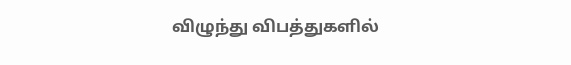விழுந்து விபத்துகளில்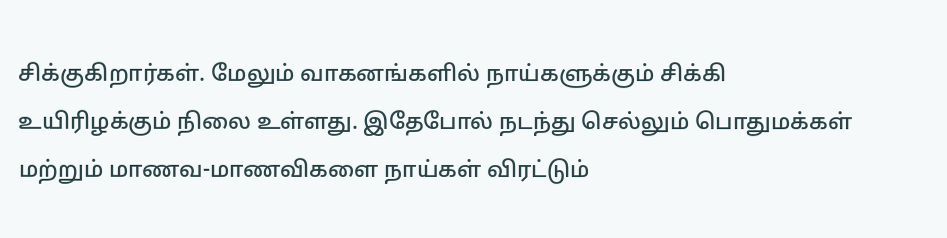சிக்குகிறார்கள். மேலும் வாகனங்களில் நாய்களுக்கும் சிக்கி உயிரிழக்கும் நிலை உள்ளது. இதேபோல் நடந்து செல்லும் பொதுமக்கள் மற்றும் மாணவ-மாணவிகளை நாய்கள் விரட்டும்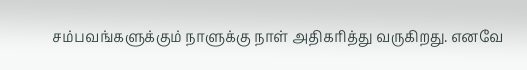சம்பவங்களுக்கும் நாளுக்கு நாள் அதிகரித்து வருகிறது. எனவே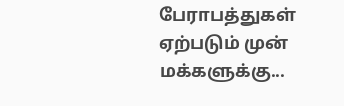பேராபத்துகள் ஏற்படும் முன் மக்களுக்கு...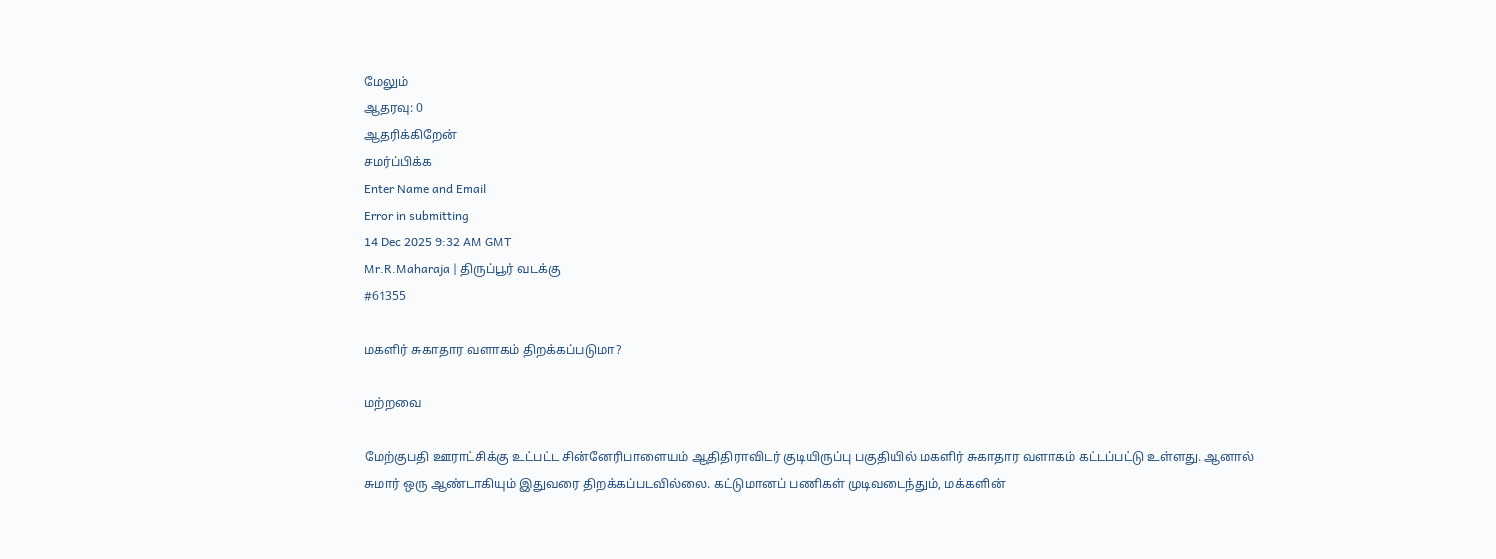மேலும்
ஆதரவு: 0
ஆதரிக்கிறேன்
சமர்ப்பிக்க
Enter Name and Email
Error in submitting
14 Dec 2025 9:32 AM GMT
Mr.R.Maharaja | திருப்பூர் வடக்கு
#61355

மகளிர் சுகாதார வளாகம் திறக்கப்படுமா?

மற்றவை

மேற்குபதி ஊராட்சிக்கு உட்பட்ட சின்னேரிபாளையம் ஆதிதிராவிடர் குடியிருப்பு பகுதியில் மகளிர் சுகாதார வளாகம் கட்டப்பட்டு உள்ளது. ஆனால் சுமார் ஒரு ஆண்டாகியும் இதுவரை திறக்கப்படவில்லை. கட்டுமானப் பணிகள் முடிவடைந்தும், மக்களின்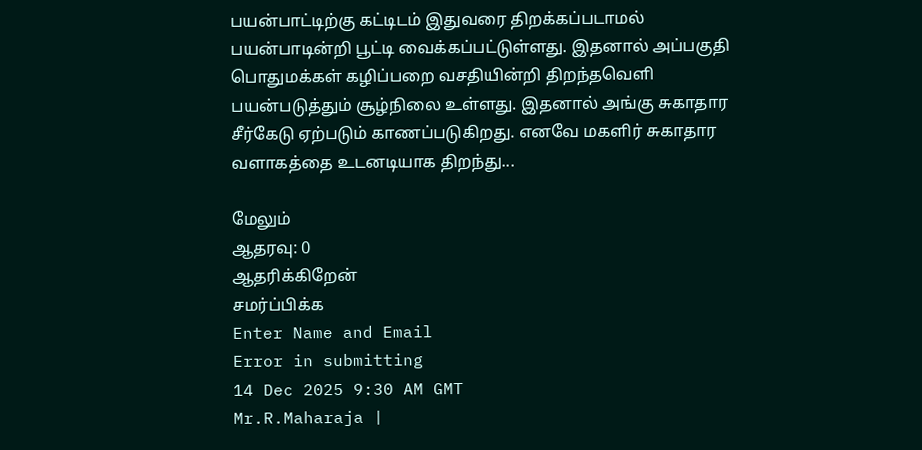பயன்பாட்டிற்கு கட்டிடம் இதுவரை திறக்கப்படாமல் பயன்பாடின்றி பூட்டி வைக்கப்பட்டுள்ளது. இதனால் அப்பகுதி பொதுமக்கள் கழிப்பறை வசதியின்றி திறந்தவெளி பயன்படுத்தும் சூழ்நிலை உள்ளது. இதனால் அங்கு சுகாதார சீர்கேடு ஏற்படும் காணப்படுகிறது. எனவே மகளிர் சுகாதார வளாகத்தை உடனடியாக திறந்து...

மேலும்
ஆதரவு: 0
ஆதரிக்கிறேன்
சமர்ப்பிக்க
Enter Name and Email
Error in submitting
14 Dec 2025 9:30 AM GMT
Mr.R.Maharaja |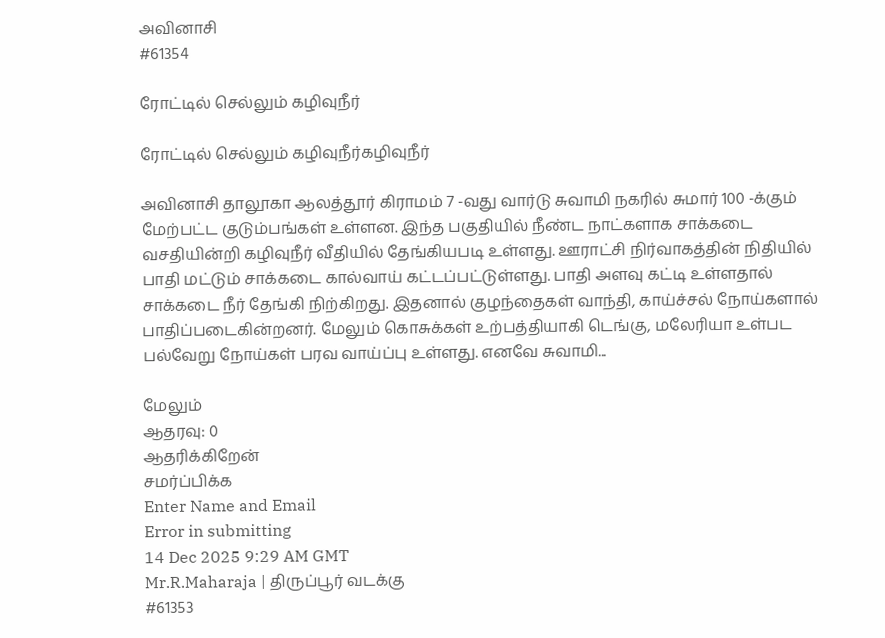அவினாசி
#61354

ரோட்டில் செல்லும் கழிவுநீர்

ரோட்டில் செல்லும் கழிவுநீர்கழிவுநீர்

அவினாசி தாலூகா ஆலத்தூர் கிராமம் 7 -வது வார்டு சுவாமி நகரில் சுமார் 100 -க்கும் மேற்பட்ட குடும்பங்கள் உள்ளன. இந்த பகுதியில் நீண்ட நாட்களாக சாக்கடை வசதியின்றி கழிவுநீர் வீதியில் தேங்கியபடி உள்ளது. ஊராட்சி நிர்வாகத்தின் நிதியில் பாதி மட்டும் சாக்கடை கால்வாய் கட்டப்பட்டுள்ளது. பாதி அளவு கட்டி உள்ளதால் சாக்கடை நீர் தேங்கி நிற்கிறது. இதனால் குழந்தைகள் வாந்தி, காய்ச்சல் நோய்களால் பாதிப்படைகின்றனர். மேலும் கொசுக்கள் உற்பத்தியாகி டெங்கு, மலேரியா உள்பட பல்வேறு நோய்கள் பரவ வாய்ப்பு உள்ளது. எனவே சுவாமி...

மேலும்
ஆதரவு: 0
ஆதரிக்கிறேன்
சமர்ப்பிக்க
Enter Name and Email
Error in submitting
14 Dec 2025 9:29 AM GMT
Mr.R.Maharaja | திருப்பூர் வடக்கு
#61353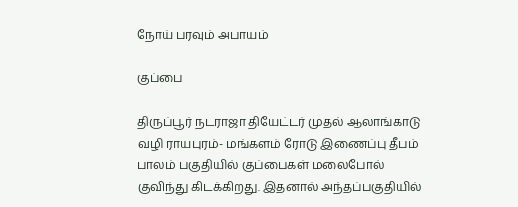நோய் பரவும் அபாயம்

குப்பை

திருப்பூர் நடராஜா தியேட்டர் முதல் ஆலாங்காடு வழி ராயபுரம்- மங்களம் ரோடு இணைப்பு தீபம் பாலம் பகுதியில் குப்பைகள் மலைபோல் குவிந்து கிடக்கிறது. இதனால் அந்தப்பகுதியில்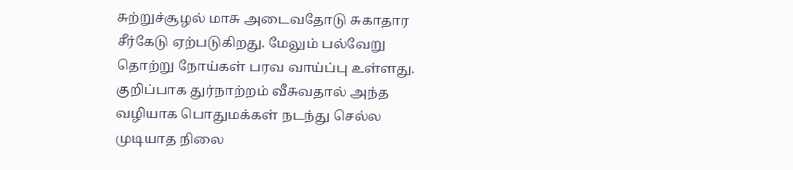சுற்றுச்சூழல் மாசு அடைவதோடு சுகாதார சீர்கேடு ஏற்படுகிறது. மேலும் பல்வேறு தொற்று நோய்கள் பரவ வாய்ப்பு உள்ளது. குறிப்பாக துர்நாற்றம் வீசுவதால் அந்த வழியாக பொதுமக்கள் நடந்து செல்ல முடியாத நிலை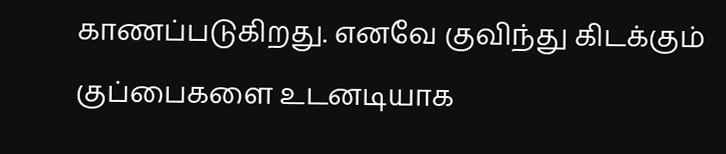காணப்படுகிறது. எனவே குவிந்து கிடக்கும் குப்பைகளை உடனடியாக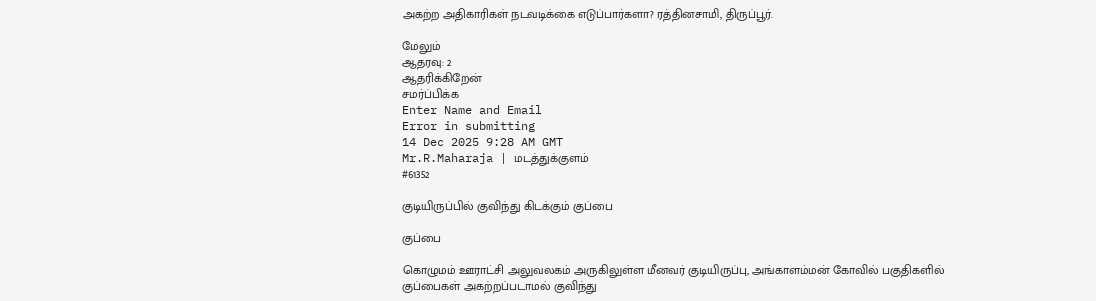அகற்ற அதிகாரிகள் நடவடிக்கை எடுப்பார்களா? ரத்தினசாமி, திருப்பூர்.

மேலும்
ஆதரவு: 2
ஆதரிக்கிறேன்
சமர்ப்பிக்க
Enter Name and Email
Error in submitting
14 Dec 2025 9:28 AM GMT
Mr.R.Maharaja | மடத்துக்குளம்
#61352

குடியிருப்பில் குவிந்து கிடக்கும் குப்பை

குப்பை

கொழுமம் ஊராட்சி அலுவலகம் அருகிலுள்ள மீனவர் குடியிருப்பு, அங்காளம்மன் கோவில் பகுதிகளில் குப்பைகள் அகற்றப்படாமல் குவிந்து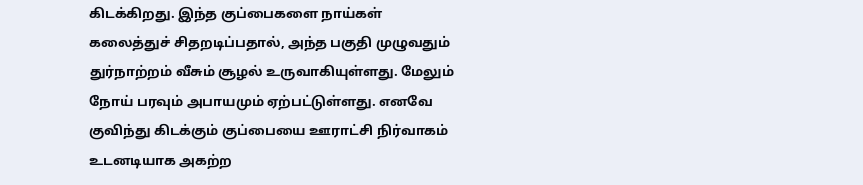கிடக்கிறது. இந்த குப்பைகளை நாய்கள் கலைத்துச் சிதறடிப்பதால், அந்த பகுதி முழுவதும் துர்நாற்றம் வீசும் சூழல் உருவாகியுள்ளது. மேலும் நோய் பரவும் அபாயமும் ஏற்பட்டுள்ளது. எனவே குவிந்து கிடக்கும் குப்பையை ஊராட்சி நிர்வாகம் உடனடியாக அகற்ற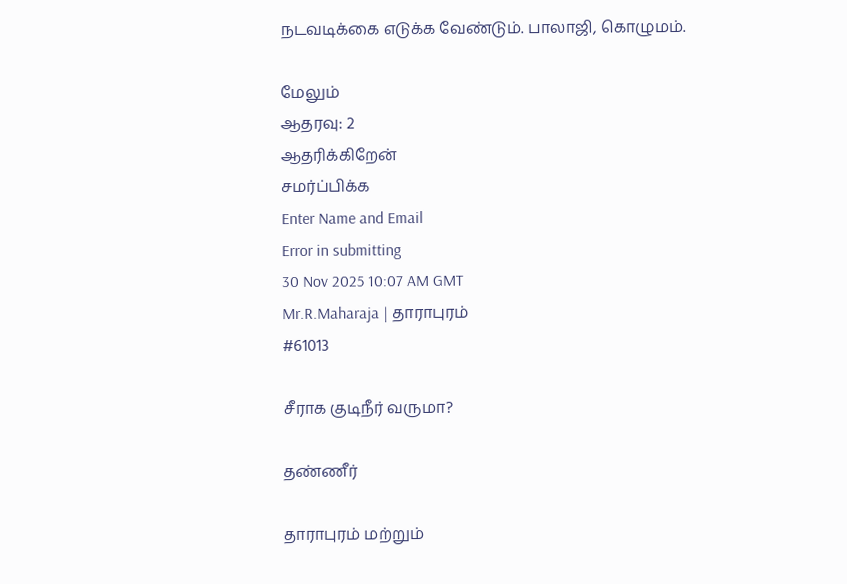நடவடிக்கை எடுக்க வேண்டும். பாலாஜி, கொழுமம்.

மேலும்
ஆதரவு: 2
ஆதரிக்கிறேன்
சமர்ப்பிக்க
Enter Name and Email
Error in submitting
30 Nov 2025 10:07 AM GMT
Mr.R.Maharaja | தாராபுரம்
#61013

சீராக குடிநீர் வருமா?

தண்ணீர்

தாராபுரம் மற்றும்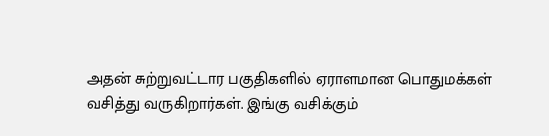அதன் சுற்றுவட்டார பகுதிகளில் ஏராளமான பொதுமக்கள் வசித்து வருகிறார்கள். இங்கு வசிக்கும்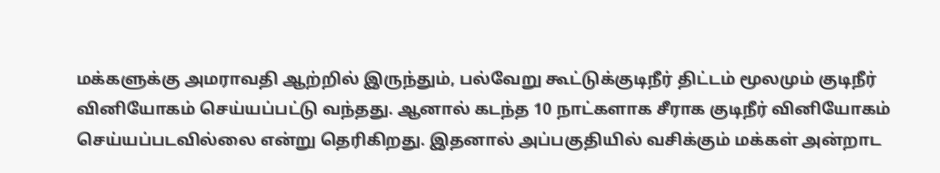மக்களுக்கு அமராவதி ஆற்றில் இருந்தும், பல்வேறு கூட்டுக்குடிநீர் திட்டம் மூலமும் குடிநீர் வினியோகம் செய்யப்பட்டு வந்தது. ஆனால் கடந்த 10 நாட்களாக சீராக குடிநீர் வினியோகம் செய்யப்படவில்லை என்று தெரிகிறது. இதனால் அப்பகுதியில் வசிக்கும் மக்கள் அன்றாட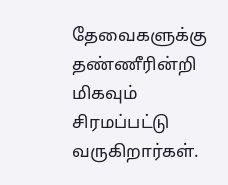தேவைகளுக்கு தண்ணீரின்றி மிகவும் சிரமப்பட்டு வருகிறார்கள்.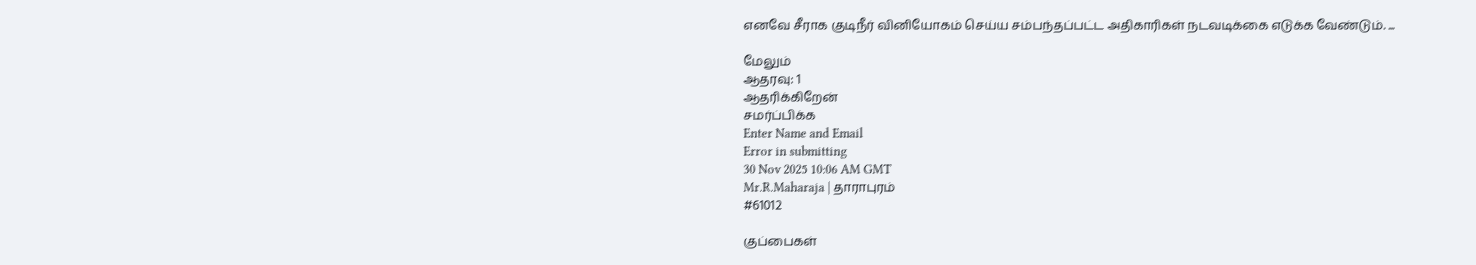எனவே சீராக குடிநீர் வினியோகம் செய்ய சம்பந்தப்பட்ட அதிகாரிகள் நடவடிக்கை எடுக்க வேண்டும். ...

மேலும்
ஆதரவு: 1
ஆதரிக்கிறேன்
சமர்ப்பிக்க
Enter Name and Email
Error in submitting
30 Nov 2025 10:06 AM GMT
Mr.R.Maharaja | தாராபுரம்
#61012

குப்பைகள்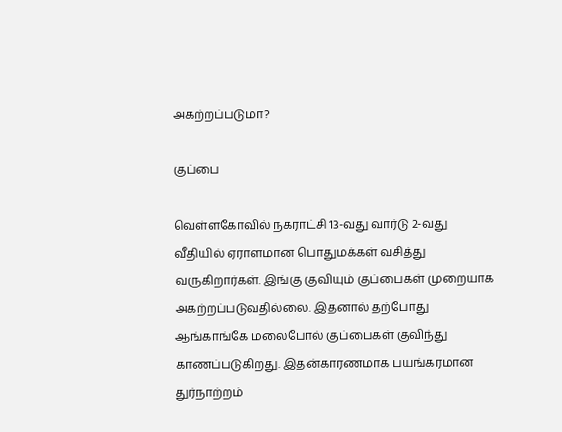அகற்றப்படுமா?

குப்பை

வெள்ளகோவில் நகராட்சி 13-வது வார்டு 2-வது வீதியில் ஏராளமான பொதுமக்கள் வசித்து வருகிறார்கள். இங்கு குவியும் குப்பைகள் முறையாக அகற்றப்படுவதில்லை. இதனால் தற்போது ஆங்காங்கே மலைபோல் குப்பைகள் குவிந்து காணப்படுகிறது. இதன்காரணமாக பயங்கரமான துர்நாற்றம்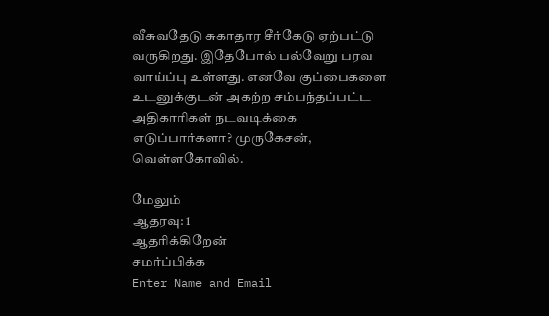வீசுவதேடு சுகாதார சீர்கேடு ஏற்பட்டு வருகிறது. இதேபோல் பல்வேறு பரவ வாய்ப்பு உள்ளது. எனவே குப்பைகளை உடனுக்குடன் அகற்ற சம்பந்தப்பட்ட அதிகாரிகள் நடவடிக்கை எடுப்பார்களா? முருகேசன், வெள்ளகோவில்.

மேலும்
ஆதரவு: 1
ஆதரிக்கிறேன்
சமர்ப்பிக்க
Enter Name and Email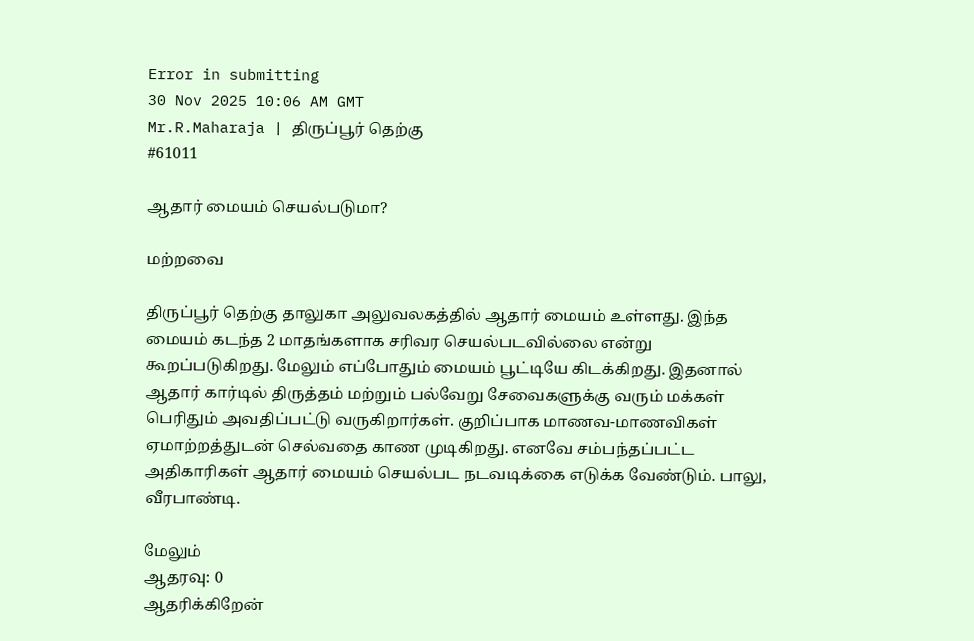Error in submitting
30 Nov 2025 10:06 AM GMT
Mr.R.Maharaja | திருப்பூர் தெற்கு
#61011

ஆதார் மையம் செயல்படுமா?

மற்றவை

திருப்பூர் தெற்கு தாலுகா அலுவலகத்தில் ஆதார் மையம் உள்ளது. இந்த மையம் கடந்த 2 மாதங்களாக சரிவர செயல்படவில்லை என்று கூறப்படுகிறது. மேலும் எப்போதும் மையம் பூட்டியே கிடக்கிறது. இதனால் ஆதார் கார்டில் திருத்தம் மற்றும் பல்வேறு சேவைகளுக்கு வரும் மக்கள் பெரிதும் அவதிப்பட்டு வருகிறார்கள். குறிப்பாக மாணவ-மாணவிகள் ஏமாற்றத்துடன் செல்வதை காண முடிகிறது. எனவே சம்பந்தப்பட்ட அதிகாரிகள் ஆதார் மையம் செயல்பட நடவடிக்கை எடுக்க வேண்டும். பாலு, வீரபாண்டி.

மேலும்
ஆதரவு: 0
ஆதரிக்கிறேன்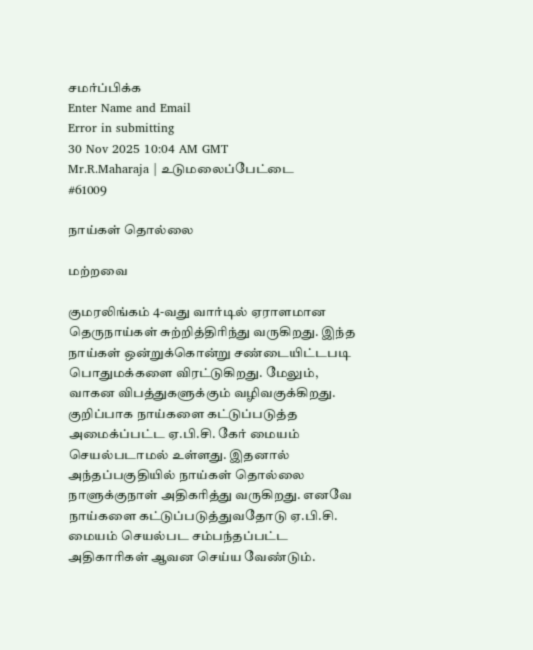சமர்ப்பிக்க
Enter Name and Email
Error in submitting
30 Nov 2025 10:04 AM GMT
Mr.R.Maharaja | உடுமலைப்பேட்டை
#61009

நாய்கள் தொல்லை

மற்றவை

குமரலிங்கம் 4-வது வார்டில் ஏராளமான தெருநாய்கள் சுற்றித்திரிந்து வருகிறது. இந்த நாய்கள் ஒன்றுக்கொன்று சண்டையிட்டபடி பொதுமக்களை விரட்டுகிறது. மேலும், வாகன விபத்துகளுக்கும் வழிவகுக்கிறது. குறிப்பாக நாய்களை கட்டுப்படுத்த அமைக்ப்பட்ட ஏ.பி.சி. கேர் மையம் செயல்படாமல் உள்ளது. இதனால் அந்தப்பகுதியில் நாய்கள் தொல்லை நாளுக்குநாள் அதிகரித்து வருகிறது. எனவே நாய்களை கட்டுப்படுத்துவதோடு ஏ.பி.சி. மையம் செயல்பட சம்பந்தப்பட்ட அதிகாரிகள் ஆவன செய்ய வேண்டும்.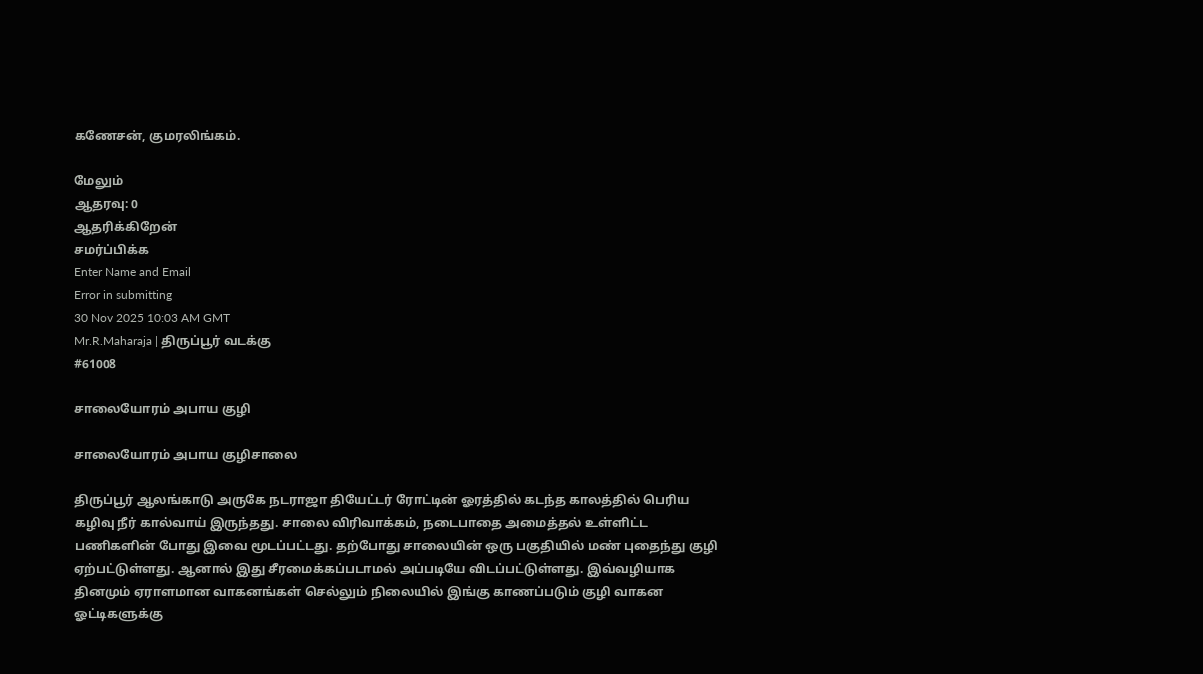கணேசன், குமரலிங்கம்.

மேலும்
ஆதரவு: 0
ஆதரிக்கிறேன்
சமர்ப்பிக்க
Enter Name and Email
Error in submitting
30 Nov 2025 10:03 AM GMT
Mr.R.Maharaja | திருப்பூர் வடக்கு
#61008

சாலையோரம் அபாய குழி

சாலையோரம் அபாய குழிசாலை

திருப்பூர் ஆலங்காடு அருகே நடராஜா தியேட்டர் ரோட்டின் ஓரத்தில் கடந்த காலத்தில் பெரிய கழிவு நீர் கால்வாய் இருந்தது. சாலை விரிவாக்கம், நடைபாதை அமைத்தல் உள்ளிட்ட பணிகளின் போது இவை மூடப்பட்டது. தற்போது சாலையின் ஒரு பகுதியில் மண் புதைந்து குழி ஏற்பட்டுள்ளது. ஆனால் இது சீரமைக்கப்படாமல் அப்படியே விடப்பட்டுள்ளது. இவ்வழியாக தினமும் ஏராளமான வாகனங்கள் செல்லும் நிலையில் இங்கு காணப்படும் குழி வாகன ஓட்டிகளுக்கு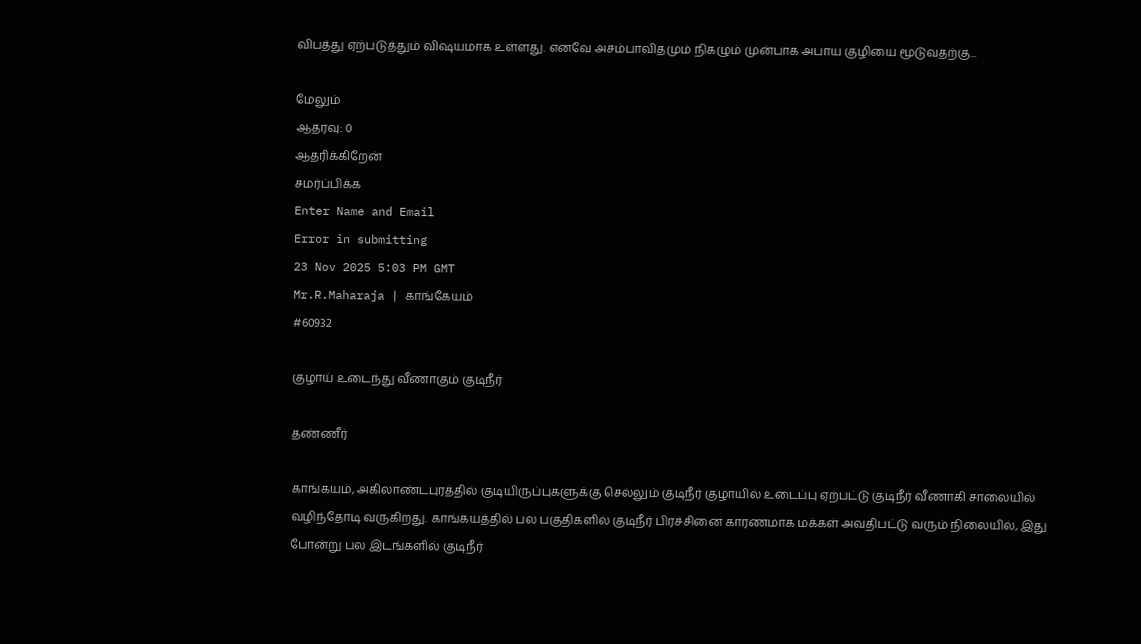விபத்து ஏற்படுத்தும் விஷயமாக உள்ளது. எனவே அசம்பாவிதமும் நிகழும் முன்பாக அபாய குழியை மூடுவதற்கு...

மேலும்
ஆதரவு: 0
ஆதரிக்கிறேன்
சமர்ப்பிக்க
Enter Name and Email
Error in submitting
23 Nov 2025 5:03 PM GMT
Mr.R.Maharaja | காங்கேயம்
#60932

குழாய் உடைந்து வீணாகும் குடிநீர்

தண்ணீர்

காங்கயம், அகிலாண்டபுரத்தில் குடியிருப்புகளுக்கு செல்லும் குடிநீர் குழாயில் உடைப்பு ஏற்பட்டு குடிநீர் வீணாகி சாலையில் வழிந்தோடி வருகிறது. காங்கயத்தில் பல பகுதிகளில் குடிநீர் பிரச்சினை காரணமாக மக்கள் அவதிபட்டு வரும் நிலையில், இது போன்று பல இடங்களில் குடிநீர்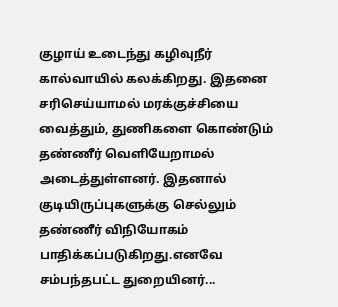குழாய் உடைந்து கழிவுநீர் கால்வாயில் கலக்கிறது. இதனை சரிசெய்யாமல் மரக்குச்சியை வைத்தும், துணிகளை கொண்டும் தண்ணீர் வெளியேறாமல் அடைத்துள்ளனர். இதனால் குடியிருப்புகளுக்கு செல்லும் தண்ணீர் விநியோகம் பாதிக்கப்படுகிறது.எனவே சம்பந்தபட்ட துறையினர்...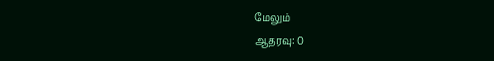மேலும்
ஆதரவு: 0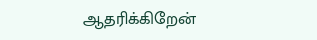ஆதரிக்கிறேன்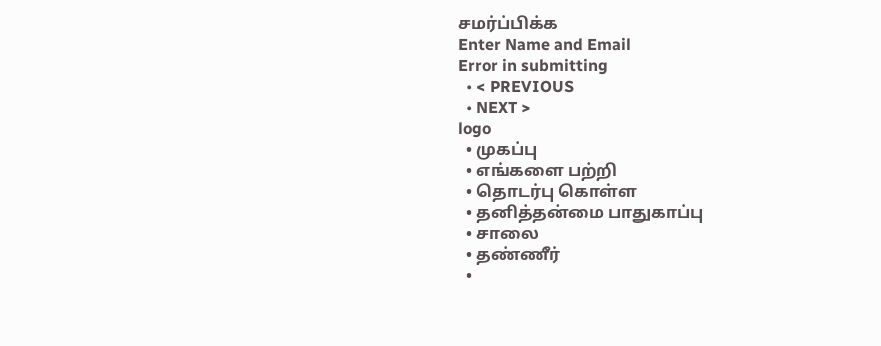சமர்ப்பிக்க
Enter Name and Email
Error in submitting
  • < PREVIOUS
  • NEXT >
logo
  • முகப்பு
  • எங்களை பற்றி
  • தொடர்பு கொள்ள
  • தனித்தன்மை பாதுகாப்பு
  • சாலை
  • தண்ணீர்
  •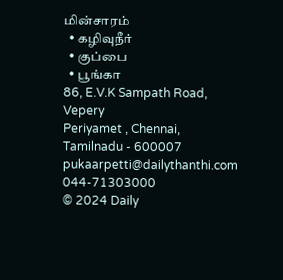மின்சாரம்
  • கழிவுநீர்
  • குப்பை
  • பூங்கா
86, E.V.K Sampath Road, Vepery
Periyamet , Chennai, Tamilnadu - 600007
pukaarpetti@dailythanthi.com
044-71303000
© 2024 Daily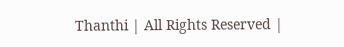Thanthi | All Rights Reserved |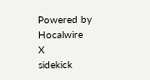Powered by Hocalwire
X
sidekick